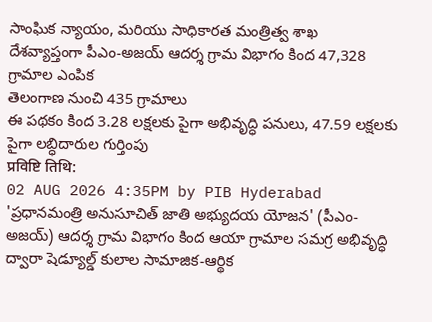సాంఘిక న్యాయం, మరియు సాధికారత మంత్రిత్వ శాఖ
దేశవ్యాప్తంగా పీఎం-అజయ్ ఆదర్శ గ్రామ విభాగం కింద 47,328 గ్రామాల ఎంపిక
తెలంగాణ నుంచి 435 గ్రామాలు
ఈ పథకం కింద 3.28 లక్షలకు పైగా అభివృద్ధి పనులు, 47.59 లక్షలకు పైగా లబ్ధిదారుల గుర్తింపు
प्रविष्टि तिथि:
02 AUG 2026 4:35PM by PIB Hyderabad
'ప్రధానమంత్రి అనుసూచిత్ జాతి అభ్యుదయ యోజన' (పీఎం-అజయ్) ఆదర్శ గ్రామ విభాగం కింద ఆయా గ్రామాల సమగ్ర అభివృద్ధి ద్వారా షెడ్యూల్డ్ కులాల సామాజిక-ఆర్థిక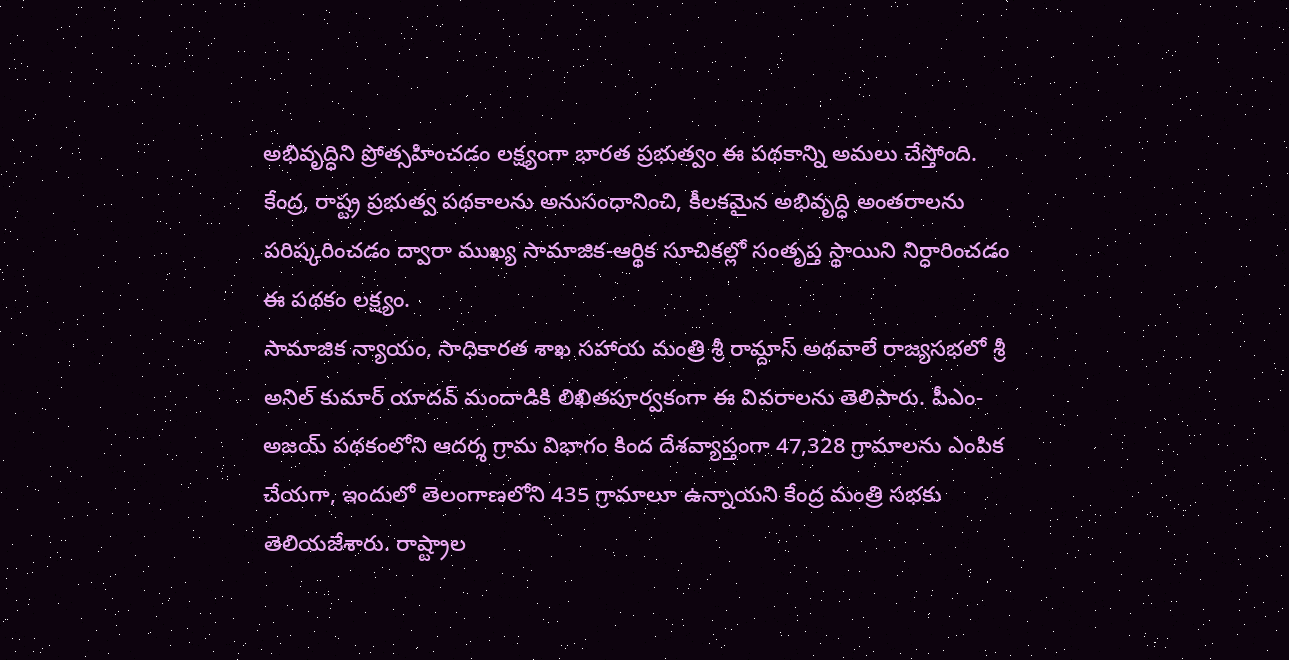అభివృద్ధిని ప్రోత్సహించడం లక్ష్యంగా భారత ప్రభుత్వం ఈ పథకాన్ని అమలు చేస్తోంది. కేంద్ర, రాష్ట్ర ప్రభుత్వ పథకాలను అనుసంధానించి, కీలకమైన అభివృద్ధి అంతరాలను పరిష్కరించడం ద్వారా ముఖ్య సామాజిక-ఆర్థిక సూచికల్లో సంతృప్త స్థాయిని నిర్ధారించడం ఈ పథకం లక్ష్యం.
సామాజిక న్యాయం, సాధికారత శాఖ సహాయ మంత్రి శ్రీ రామ్దాస్ అథవాలే రాజ్యసభలో శ్రీ అనిల్ కుమార్ యాదవ్ మందాడికి లిఖితపూర్వకంగా ఈ వివరాలను తెలిపారు. పీఎం-అజయ్ పథకంలోని ఆదర్శ గ్రామ విభాగం కింద దేశవ్యాప్తంగా 47,328 గ్రామాలను ఎంపిక చేయగా, ఇందులో తెలంగాణలోని 435 గ్రామాలూ ఉన్నాయని కేంద్ర మంత్రి సభకు తెలియజేశారు. రాష్ట్రాల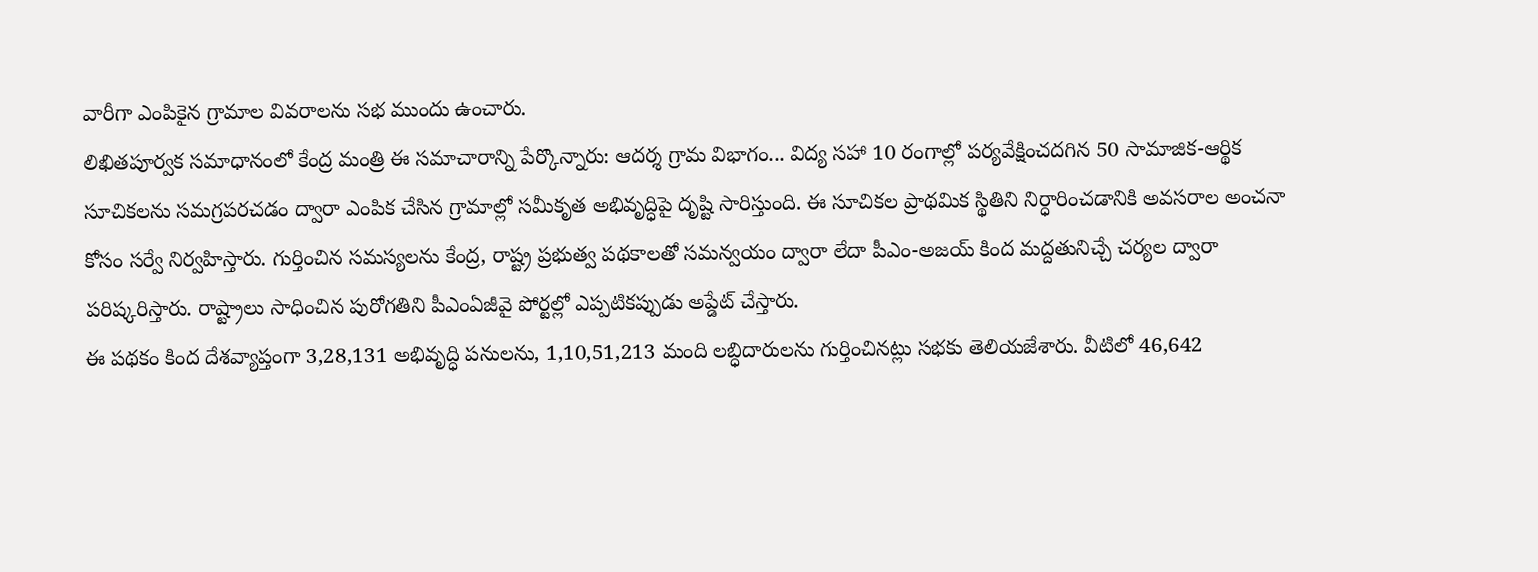వారీగా ఎంపికైన గ్రామాల వివరాలను సభ ముందు ఉంచారు.
లిఖితపూర్వక సమాధానంలో కేంద్ర మంత్రి ఈ సమాచారాన్ని పేర్కొన్నారు: ఆదర్శ గ్రామ విభాగం... విద్య సహా 10 రంగాల్లో పర్యవేక్షించదగిన 50 సామాజిక-ఆర్థిక సూచికలను సమగ్రపరచడం ద్వారా ఎంపిక చేసిన గ్రామాల్లో సమీకృత అభివృద్ధిపై దృష్టి సారిస్తుంది. ఈ సూచికల ప్రాథమిక స్థితిని నిర్ధారించడానికి అవసరాల అంచనా కోసం సర్వే నిర్వహిస్తారు. గుర్తించిన సమస్యలను కేంద్ర, రాష్ట్ర ప్రభుత్వ పథకాలతో సమన్వయం ద్వారా లేదా పీఎం-అజయ్ కింద మద్దతునిచ్చే చర్యల ద్వారా పరిష్కరిస్తారు. రాష్ట్రాలు సాధించిన పురోగతిని పీఎంఏజీవై పోర్టల్లో ఎప్పటికప్పుడు అప్డేట్ చేస్తారు.
ఈ పథకం కింద దేశవ్యాప్తంగా 3,28,131 అభివృద్ధి పనులను, 1,10,51,213 మంది లబ్ధిదారులను గుర్తించినట్లు సభకు తెలియజేశారు. వీటిలో 46,642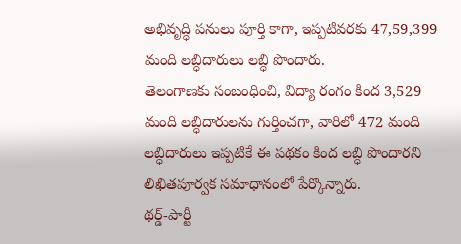అభివృద్ధి పనులు పూర్తి కాగా, ఇప్పటివరకు 47,59,399 మంది లబ్ధిదారులు లబ్ధి పొందారు.
తెలంగాణకు సంబంధించి, విద్యా రంగం కింద 3,529 మంది లబ్ధిదారులను గుర్తించగా, వారిలో 472 మంది లబ్ధిదారులు ఇప్పటికే ఈ పథకం కింద లబ్ధి పొందారని లిఖితపూర్వక సమాధానంలో పేర్కొన్నారు.
థర్డ్-పార్టీ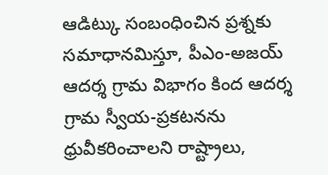ఆడిట్కు సంబంధించిన ప్రశ్నకు సమాధానమిస్తూ, పీఎం-అజయ్ ఆదర్శ గ్రామ విభాగం కింద ఆదర్శ గ్రామ స్వీయ-ప్రకటనను ధ్రువీకరించాలని రాష్ట్రాలు,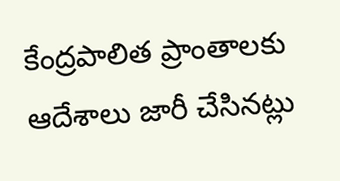కేంద్రపాలిత ప్రాంతాలకు ఆదేశాలు జారీ చేసినట్లు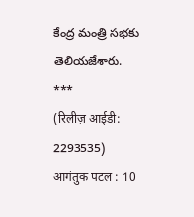కేంద్ర మంత్రి సభకు తెలియజేశారు.
***
(रिलीज़ आईडी: 2293535)
आगंतुक पटल : 10